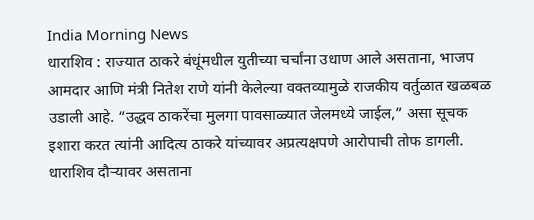India Morning News
धाराशिव : राज्यात ठाकरे बंधूंमधील युतीच्या चर्चांना उधाण आले असताना, भाजप आमदार आणि मंत्री नितेश राणे यांनी केलेल्या वक्तव्यामुळे राजकीय वर्तुळात खळबळ उडाली आहे. “उद्धव ठाकरेंचा मुलगा पावसाळ्यात जेलमध्ये जाईल,” असा सूचक इशारा करत त्यांनी आदित्य ठाकरे यांच्यावर अप्रत्यक्षपणे आरोपाची तोफ डागली.
धाराशिव दौऱ्यावर असताना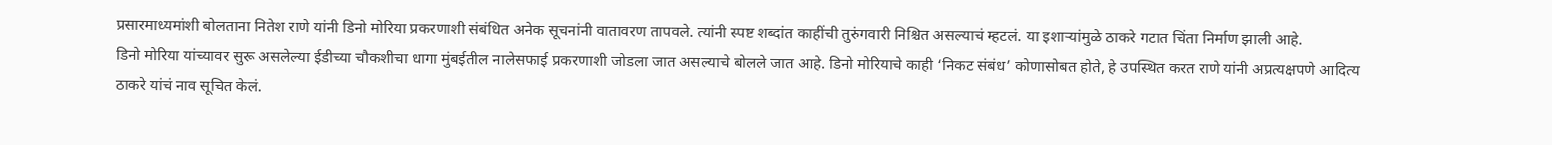प्रसारमाध्यमांशी बोलताना नितेश राणे यांनी डिनो मोरिया प्रकरणाशी संबंधित अनेक सूचनांनी वातावरण तापवले. त्यांनी स्पष्ट शब्दांत काहींची तुरुंगवारी निश्चित असल्याचं म्हटलं. या इशाऱ्यांमुळे ठाकरे गटात चिंता निर्माण झाली आहे.
डिनो मोरिया यांच्यावर सुरू असलेल्या ईडीच्या चौकशीचा धागा मुंबईतील नालेसफाई प्रकरणाशी जोडला जात असल्याचे बोलले जात आहे. डिनो मोरियाचे काही ‘निकट संबंध’ कोणासोबत होते, हे उपस्थित करत राणे यांनी अप्रत्यक्षपणे आदित्य ठाकरे यांचं नाव सूचित केलं.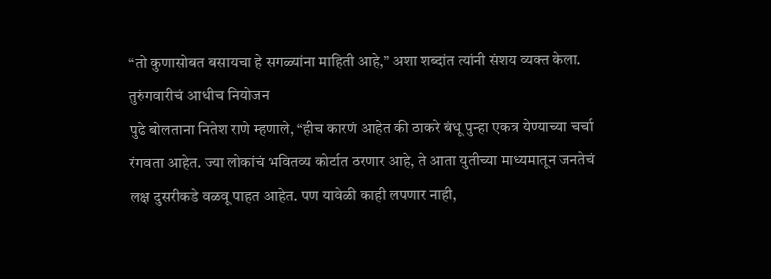“तो कुणासोबत बसायचा हे सगळ्यांना माहिती आहे,” अशा शब्दांत त्यांनी संशय व्यक्त केला.
तुरुंगवारीचं आधीच नियोजन
पुढे बोलताना नितेश राणे म्हणाले, “हीच कारणं आहेत की ठाकरे बंधू पुन्हा एकत्र येण्याच्या चर्चा रंगवता आहेत. ज्या लोकांचं भवितव्य कोर्टात ठरणार आहे, ते आता युतीच्या माध्यमातून जनतेचं लक्ष दुसरीकडे वळवू पाहत आहेत. पण यावेळी काही लपणार नाही,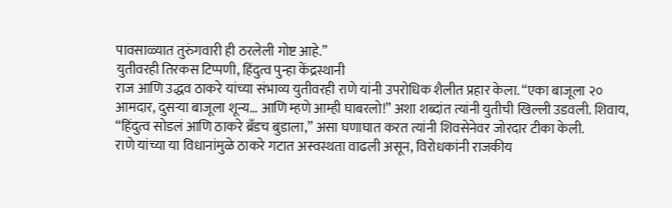पावसाळ्यात तुरुंगवारी ही ठरलेली गोष्ट आहे.”
युतीवरही तिरकस टिप्पणी, हिंदुत्व पुन्हा केंद्रस्थानी
राज आणि उद्धव ठाकरे यांच्या संभाव्य युतीवरही राणे यांनी उपरोधिक शैलीत प्रहार केला. “एका बाजूला २० आमदार, दुसऱ्या बाजूला शून्य… आणि म्हणे आम्ही घाबरलो!” अशा शब्दांत त्यांनी युतीची खिल्ली उडवली. शिवाय, “हिंदुत्व सोडलं आणि ठाकरे ब्रँडच बुडाला,” असा घणाघात करत त्यांनी शिवसेनेवर जोरदार टीका केली.
राणे यांच्या या विधानांमुळे ठाकरे गटात अस्वस्थता वाढली असून, विरोधकांनी राजकीय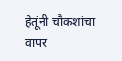हेतूंनी चौकशांचा वापर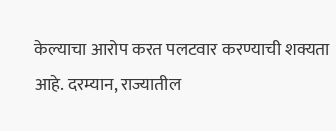केल्याचा आरोप करत पलटवार करण्याची शक्यता आहे. दरम्यान, राज्यातील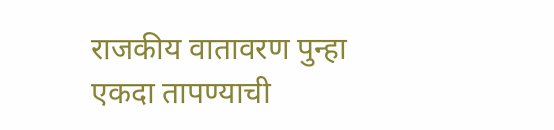राजकीय वातावरण पुन्हा एकदा तापण्याची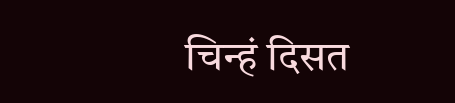चिन्हं दिसत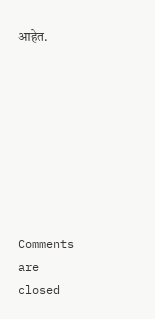आहेत.








Comments are closed